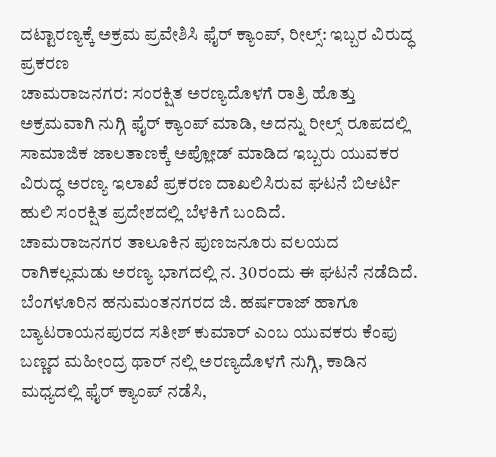ದಟ್ಟಾರಣ್ಯಕ್ಕೆ ಅಕ್ರಮ ಪ್ರವೇಶಿಸಿ ಫೈರ್ ಕ್ಯಾಂಪ್, ರೀಲ್ಸ್: ಇಬ್ಬರ ವಿರುದ್ಧ ಪ್ರಕರಣ
ಚಾಮರಾಜನಗರ: ಸಂರಕ್ಷಿತ ಅರಣ್ಯದೊಳಗೆ ರಾತ್ರಿ ಹೊತ್ತು ಅಕ್ರಮವಾಗಿ ನುಗ್ಗಿ ಫೈರ್ ಕ್ಯಾಂಪ್ ಮಾಡಿ, ಅದನ್ನು ರೀಲ್ಸ್ ರೂಪದಲ್ಲಿ ಸಾಮಾಜಿಕ ಜಾಲತಾಣಕ್ಕೆ ಅಪ್ಲೋಡ್ ಮಾಡಿದ ಇಬ್ಬರು ಯುವಕರ ವಿರುದ್ಧ ಅರಣ್ಯ ಇಲಾಖೆ ಪ್ರಕರಣ ದಾಖಲಿಸಿರುವ ಘಟನೆ ಬಿಆರ್ಟಿ ಹುಲಿ ಸಂರಕ್ಷಿತ ಪ್ರದೇಶದಲ್ಲಿ ಬೆಳಕಿಗೆ ಬಂದಿದೆ.
ಚಾಮರಾಜನಗರ ತಾಲೂಕಿನ ಪುಣಜನೂರು ವಲಯದ ರಾಗಿಕಲ್ಲಮಡು ಅರಣ್ಯ ಭಾಗದಲ್ಲಿ ನ. 30ರಂದು ಈ ಘಟನೆ ನಡೆದಿದೆ. ಬೆಂಗಳೂರಿನ ಹನುಮಂತನಗರದ ಜಿ. ಹರ್ಷರಾಜ್ ಹಾಗೂ ಬ್ಯಾಟರಾಯನಪುರದ ಸತೀಶ್ ಕುಮಾರ್ ಎಂಬ ಯುವಕರು ಕೆಂಪು ಬಣ್ಣದ ಮಹೀಂದ್ರ ಥಾರ್ ನಲ್ಲಿ ಅರಣ್ಯದೊಳಗೆ ನುಗ್ಗಿ, ಕಾಡಿನ ಮಧ್ಯದಲ್ಲಿ ಫೈರ್ ಕ್ಯಾಂಪ್ ನಡೆಸಿ,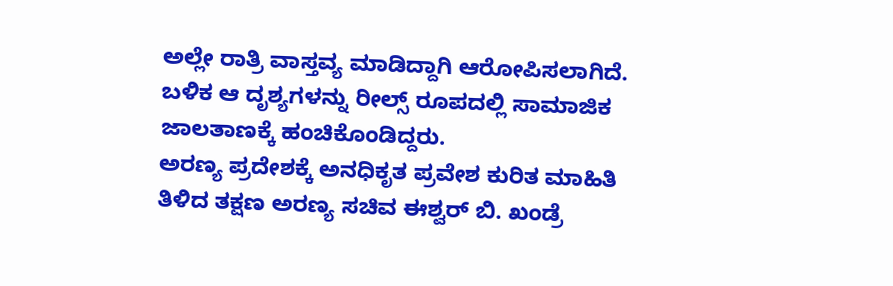ಅಲ್ಲೇ ರಾತ್ರಿ ವಾಸ್ತವ್ಯ ಮಾಡಿದ್ದಾಗಿ ಆರೋಪಿಸಲಾಗಿದೆ. ಬಳಿಕ ಆ ದೃಶ್ಯಗಳನ್ನು ರೀಲ್ಸ್ ರೂಪದಲ್ಲಿ ಸಾಮಾಜಿಕ ಜಾಲತಾಣಕ್ಕೆ ಹಂಚಿಕೊಂಡಿದ್ದರು.
ಅರಣ್ಯ ಪ್ರದೇಶಕ್ಕೆ ಅನಧಿಕೃತ ಪ್ರವೇಶ ಕುರಿತ ಮಾಹಿತಿ ತಿಳಿದ ತಕ್ಷಣ ಅರಣ್ಯ ಸಚಿವ ಈಶ್ವರ್ ಬಿ. ಖಂಡ್ರೆ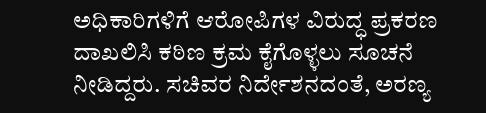ಅಧಿಕಾರಿಗಳಿಗೆ ಆರೋಪಿಗಳ ವಿರುದ್ಧ ಪ್ರಕರಣ ದಾಖಲಿಸಿ ಕಠಿಣ ಕ್ರಮ ಕೈಗೊಳ್ಳಲು ಸೂಚನೆ ನೀಡಿದ್ದರು. ಸಚಿವರ ನಿರ್ದೇಶನದಂತೆ, ಅರಣ್ಯ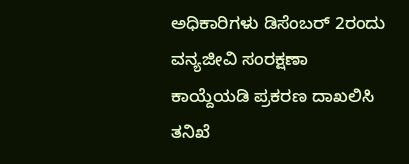ಅಧಿಕಾರಿಗಳು ಡಿಸೆಂಬರ್ 2ರಂದು ವನ್ಯಜೀವಿ ಸಂರಕ್ಷಣಾ ಕಾಯ್ದೆಯಡಿ ಪ್ರಕರಣ ದಾಖಲಿಸಿ ತನಿಖೆ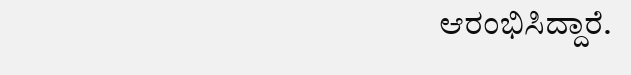ಆರಂಭಿಸಿದ್ದಾರೆ.